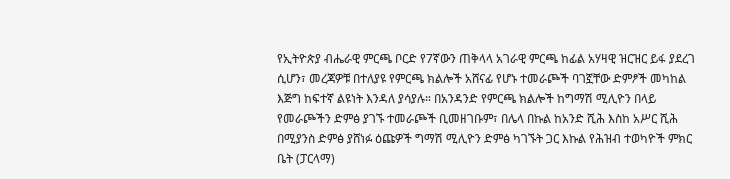የኢትዮጵያ ብሔራዊ ምርጫ ቦርድ የ7ኛውን ጠቅላላ አገራዊ ምርጫ ከፊል አሃዛዊ ዝርዝር ይፋ ያደረገ ሲሆን፣ መረጃዎቹ በተለያዩ የምርጫ ክልሎች አሸናፊ የሆኑ ተመራጮች ባገኟቸው ድምፆች መካከል እጅግ ከፍተኛ ልዩነት እንዳለ ያሳያሉ። በአንዳንድ የምርጫ ክልሎች ከግማሽ ሚሊዮን በላይ የመራጮችን ድምፅ ያገኙ ተመራጮች ቢመዘገቡም፣ በሌላ በኩል ከአንድ ሺሕ እስከ አሥር ሺሕ በሚያንስ ድምፅ ያሸነፉ ዕጩዎች ግማሽ ሚሊዮን ድምፅ ካገኙት ጋር እኩል የሕዝብ ተወካዮች ምክር ቤት (ፓርላማ)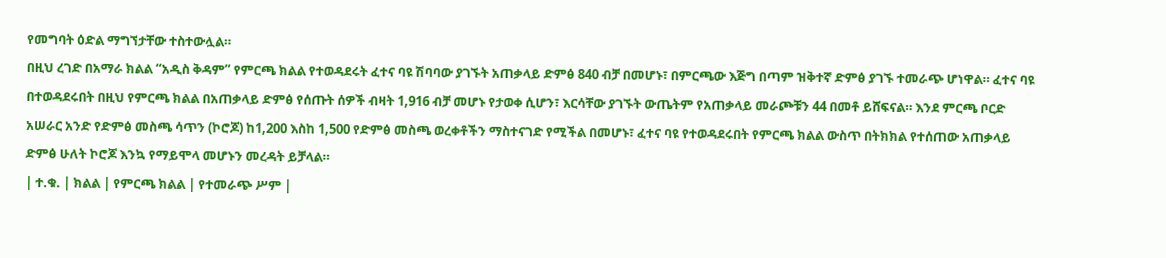የመግባት ዕድል ማግኘታቸው ተስተውሏል።
በዚህ ረገድ በአማራ ክልል “አዲስ ቅዳም” የምርጫ ክልል የተወዳደሩት ፈተና ባዩ ሽባባው ያገኙት አጠቃላይ ድምፅ 840 ብቻ በመሆኑ፣ በምርጫው እጅግ በጣም ዝቅተኛ ድምፅ ያገኙ ተመራጭ ሆነዋል። ፈተና ባዩ በተወዳደሩበት በዚህ የምርጫ ክልል በአጠቃላይ ድምፅ የሰጡት ሰዎች ብዛት 1,916 ብቻ መሆኑ የታወቀ ሲሆን፣ እርሳቸው ያገኙት ውጤትም የአጠቃላይ መራጮቹን 44 በመቶ ይሸፍናል። እንደ ምርጫ ቦርድ አሠራር አንድ የድምፅ መስጫ ሳጥን (ኮሮጆ) ከ1,200 እስከ 1,500 የድምፅ መስጫ ወረቀቶችን ማስተናገድ የሚችል በመሆኑ፣ ፈተና ባዩ የተወዳደሩበት የምርጫ ክልል ውስጥ በትክክል የተሰጠው አጠቃላይ ድምፅ ሁለት ኮሮጆ እንኳ የማይሞላ መሆኑን መረዳት ይቻላል።
| ተ.ቁ. | ክልል | የምርጫ ክልል | የተመራጭ ሥም |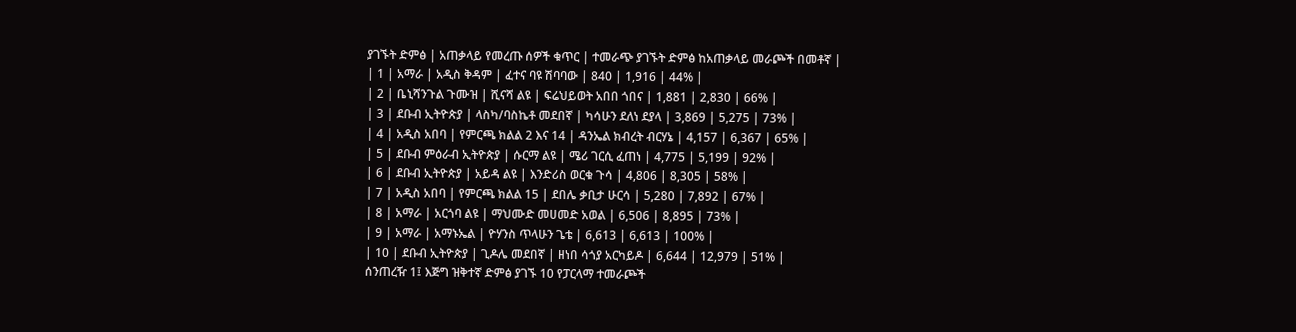ያገኙት ድምፅ | አጠቃላይ የመረጡ ሰዎች ቁጥር | ተመራጭ ያገኙት ድምፅ ከአጠቃላይ መራጮች በመቶኛ |
| 1 | አማራ | አዲስ ቅዳም | ፈተና ባዩ ሽባባው | 840 | 1,916 | 44% |
| 2 | ቤኒሻንጉል ጉሙዝ | ሺናሻ ልዩ | ፍሬህይወት አበበ ጎበና | 1,881 | 2,830 | 66% |
| 3 | ደቡብ ኢትዮጵያ | ላስካ/ባስኬቶ መደበኛ | ካሳሁን ደለነ ደያላ | 3,869 | 5,275 | 73% |
| 4 | አዲስ አበባ | የምርጫ ክልል 2 እና 14 | ዳንኤል ክብረት ብርሃኔ | 4,157 | 6,367 | 65% |
| 5 | ደቡብ ምዕራብ ኢትዮጵያ | ሱርማ ልዩ | ሜሪ ገርሲ ፈጠነ | 4,775 | 5,199 | 92% |
| 6 | ደቡብ ኢትዮጵያ | አይዳ ልዩ | እንድሪስ ወርቁ ጉሳ | 4,806 | 8,305 | 58% |
| 7 | አዲስ አበባ | የምርጫ ክልል 15 | ደበሌ ቃቢታ ሁርሳ | 5,280 | 7,892 | 67% |
| 8 | አማራ | አርጎባ ልዩ | ማህሙድ መሀመድ አወል | 6,506 | 8,895 | 73% |
| 9 | አማራ | አማኑኤል | ዮሃንስ ጥላሁን ጌቴ | 6,613 | 6,613 | 100% |
| 10 | ደቡብ ኢትዮጵያ | ጊዶሌ መደበኛ | ዘነበ ሳጎያ አርካይዶ | 6,644 | 12,979 | 51% |
ሰንጠረዥ 1፤ እጅግ ዝቅተኛ ድምፅ ያገኙ 10 የፓርላማ ተመራጮች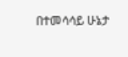በተመሳሳይ ሁኔታ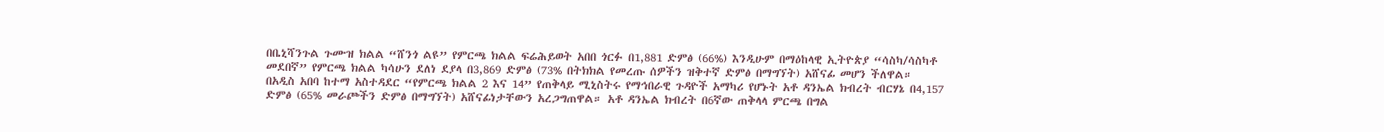በቤኒሻንጉል ጉሙዝ ክልል “ሸንጎ ልዩ” የምርጫ ክልል ፍሬሕይወት አበበ ጎርፉ በ1,881 ድምፅ (66%) እንዲሁም በማዕከላዊ ኢትዮጵያ “ሳስካ/ሳስካቶ መደበኛ” የምርጫ ክልል ካሳሁን ደለነ ደያላ በ3,869 ድምፅ (73% በትክክል የመረጡ ሰዎችን ዝቅተኛ ድምፅ በማግኘት) አሸናፊ መሆን ችለዋል።
በአዲስ አበባ ከተማ አስተዳደር “የምርጫ ክልል 2 እና 14” የጠቅላይ ሚኒስትሩ የማኅበራዊ ጉዳዮች አማካሪ የሆኑት አቶ ዳንኤል ክብረት ብርሃኔ በ4,157 ድምፅ (65% መራጮችን ድምፅ በማግኘት) አሸናፊነታቸውን አረጋግጠዋል። አቶ ዳንኤል ክብረት በ6ኛው ጠቅላላ ምርጫ በግል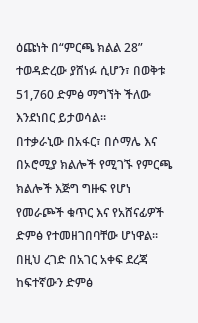ዕጩነት በ“ምርጫ ክልል 28” ተወዳድረው ያሸነፉ ሲሆን፣ በወቅቱ 51,760 ድምፅ ማግኘት ችለው እንደነበር ይታወሳል።
በተቃራኒው በአፋር፣ በሶማሌ እና በኦሮሚያ ክልሎች የሚገኙ የምርጫ ክልሎች እጅግ ግዙፍ የሆነ የመራጮች ቁጥር እና የአሸናፊዎች ድምፅ የተመዘገበባቸው ሆነዋል። በዚህ ረገድ በአገር አቀፍ ደረጃ ከፍተኛውን ድምፅ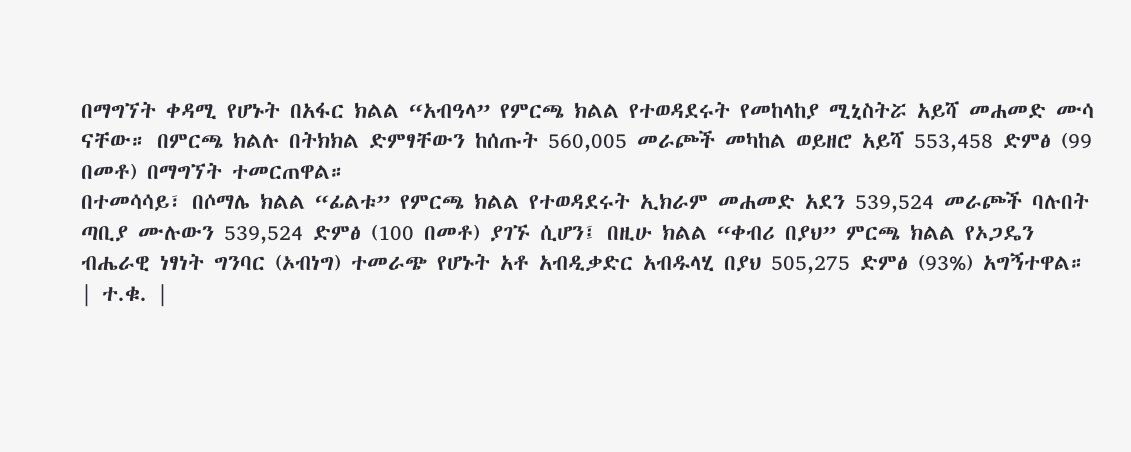በማግኘት ቀዳሚ የሆኑት በአፋር ክልል “አብዓላ” የምርጫ ክልል የተወዳደሩት የመከላከያ ሚኒስትሯ አይሻ መሐመድ ሙሳ ናቸው። በምርጫ ክልሉ በትክክል ድምፃቸውን ከሰጡት 560,005 መራጮች መካከል ወይዘሮ አይሻ 553,458 ድምፅ (99 በመቶ) በማግኘት ተመርጠዋል።
በተመሳሳይ፣ በሶማሌ ክልል “ፊልቱ” የምርጫ ክልል የተወዳደሩት ኢክራም መሐመድ አደን 539,524 መራጮች ባሉበት ጣቢያ ሙሉውን 539,524 ድምፅ (100 በመቶ) ያገኙ ሲሆን፤ በዚሁ ክልል “ቀብሪ በያህ” ምርጫ ክልል የኦጋዴን ብሔራዊ ነፃነት ግንባር (ኦብነግ) ተመራጭ የሆኑት አቶ አብዲቃድር አብዱላሂ በያህ 505,275 ድምፅ (93%) አግኝተዋል።
| ተ.ቁ. |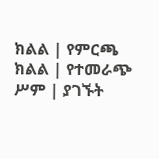ክልል | የምርጫ ክልል | የተመራጭ ሥም | ያገኙት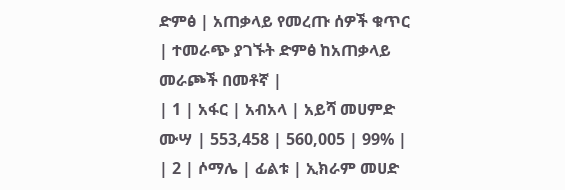ድምፅ | አጠቃላይ የመረጡ ሰዎች ቁጥር | ተመራጭ ያገኙት ድምፅ ከአጠቃላይ መራጮች በመቶኛ |
| 1 | አፋር | አብአላ | አይሻ መሀምድ ሙሣ | 553,458 | 560,005 | 99% |
| 2 | ሶማሌ | ፊልቱ | ኢክራም መሀድ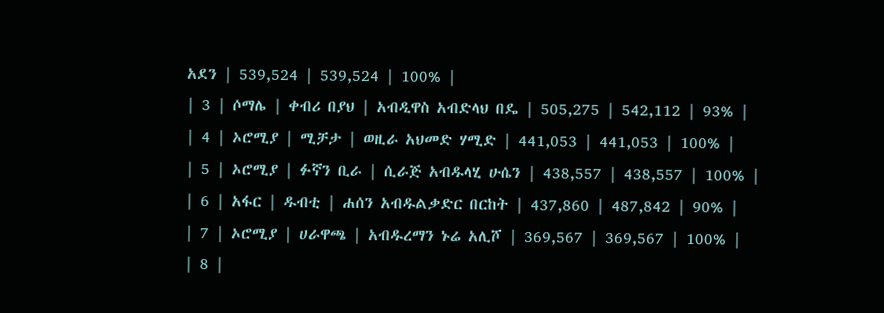አደን | 539,524 | 539,524 | 100% |
| 3 | ሶማሌ | ቀብሪ በያህ | አብዲዋስ አብድላህ በዴ | 505,275 | 542,112 | 93% |
| 4 | ኦሮሚያ | ሚቻታ | ወዚራ አህመድ ሃሚድ | 441,053 | 441,053 | 100% |
| 5 | ኦሮሚያ | ፉኛን ቢራ | ሲራጅ አብዱላሂ ሁሴን | 438,557 | 438,557 | 100% |
| 6 | አፋር | ዱብቲ | ሐሰን አብዱልቃድር በርከት | 437,860 | 487,842 | 90% |
| 7 | ኦሮሚያ | ሀራዋጫ | አብዱረማን ኑሬ አሊሾ | 369,567 | 369,567 | 100% |
| 8 |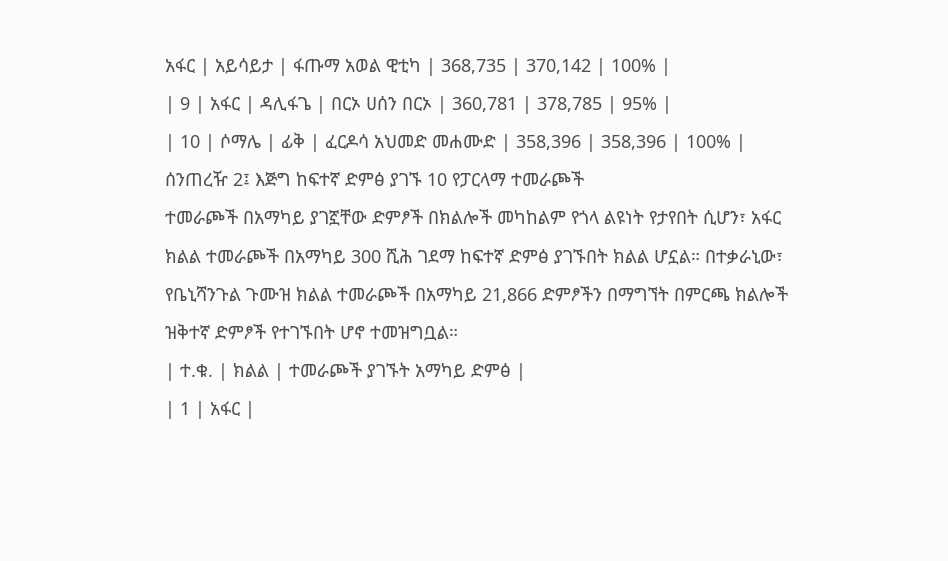አፋር | አይሳይታ | ፋጡማ አወል ዊቲካ | 368,735 | 370,142 | 100% |
| 9 | አፋር | ዳሊፋጌ | በርኦ ሀሰን በርኦ | 360,781 | 378,785 | 95% |
| 10 | ሶማሌ | ፊቅ | ፈርዶሳ አህመድ መሐሙድ | 358,396 | 358,396 | 100% |
ሰንጠረዥ 2፤ እጅግ ከፍተኛ ድምፅ ያገኙ 10 የፓርላማ ተመራጮች
ተመራጮች በአማካይ ያገኟቸው ድምፆች በክልሎች መካከልም የጎላ ልዩነት የታየበት ሲሆን፣ አፋር ክልል ተመራጮች በአማካይ 300 ሺሕ ገደማ ከፍተኛ ድምፅ ያገኙበት ክልል ሆኗል። በተቃራኒው፣ የቤኒሻንጉል ጉሙዝ ክልል ተመራጮች በአማካይ 21,866 ድምፆችን በማግኘት በምርጫ ክልሎች ዝቅተኛ ድምፆች የተገኙበት ሆኖ ተመዝግቧል።
| ተ.ቁ. | ክልል | ተመራጮች ያገኙት አማካይ ድምፅ |
| 1 | አፋር |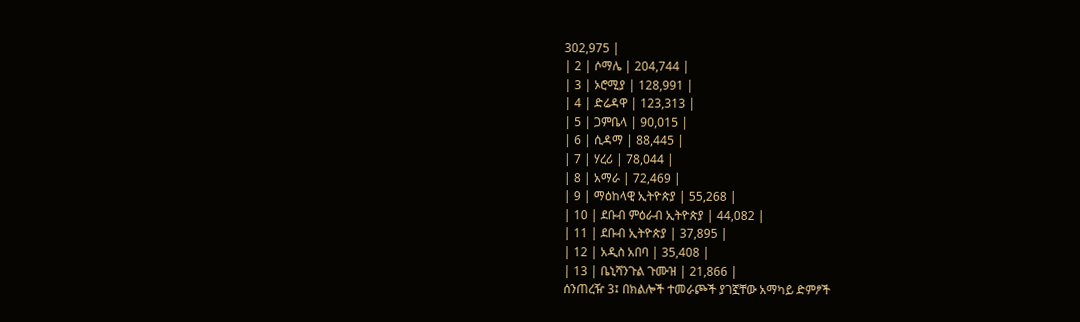302,975 |
| 2 | ሶማሌ | 204,744 |
| 3 | ኦሮሚያ | 128,991 |
| 4 | ድሬዳዋ | 123,313 |
| 5 | ጋምቤላ | 90,015 |
| 6 | ሲዳማ | 88,445 |
| 7 | ሃረሪ | 78,044 |
| 8 | አማራ | 72,469 |
| 9 | ማዕከላዊ ኢትዮጵያ | 55,268 |
| 10 | ደቡብ ምዕራብ ኢትዮጵያ | 44,082 |
| 11 | ደቡብ ኢትዮጵያ | 37,895 |
| 12 | አዲስ አበባ | 35,408 |
| 13 | ቤኒሻንጉል ጉሙዝ | 21,866 |
ሰንጠረዥ 3፤ በክልሎች ተመራጮች ያገኟቸው አማካይ ድምፆች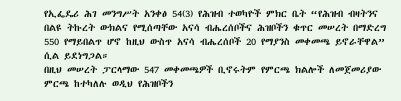የኢፌዴሪ ሕገ መንግሥት አንቀፅ 54(3) የሕዝብ ተወካዮች ምክር ቤት “የሕዝብ ብዛትንና በልዩ ትኩረት ውክልና የሚሰጣቸው አናሳ ብሔረሰቦችና ሕዝቦችን ቁጥር መሠረት በማድረግ 550 የማይበልጥ ሆኖ ከዚህ ውስጥ አናሳ ብሔረሰቦች 20 የማያንስ መቀመጫ ይኖራቸዋል” ሲል ይደነግጋል።
በዚህ መሠረት ፓርላማው 547 መቀመጫዎች ቢኖሩትም የምርጫ ክልሎች ለመጀመሪያው ምርጫ ከተካለሉ ወዲህ የሕዝቦችን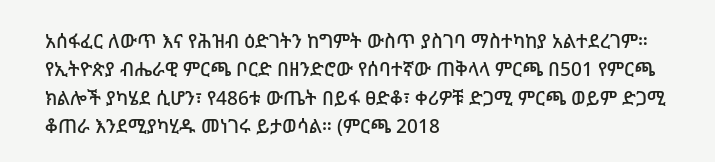አሰፋፈር ለውጥ እና የሕዝብ ዕድገትን ከግምት ውስጥ ያስገባ ማስተካከያ አልተደረገም።
የኢትዮጵያ ብሔራዊ ምርጫ ቦርድ በዘንድሮው የሰባተኛው ጠቅላላ ምርጫ በ501 የምርጫ ክልሎች ያካሄደ ሲሆን፣ የ486ቱ ውጤት በይፋ ፀድቆ፣ ቀሪዎቹ ድጋሚ ምርጫ ወይም ድጋሚ ቆጠራ እንደሚያካሂዱ መነገሩ ይታወሳል። (ምርጫ 2018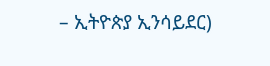– ኢትዮጵያ ኢንሳይደር)